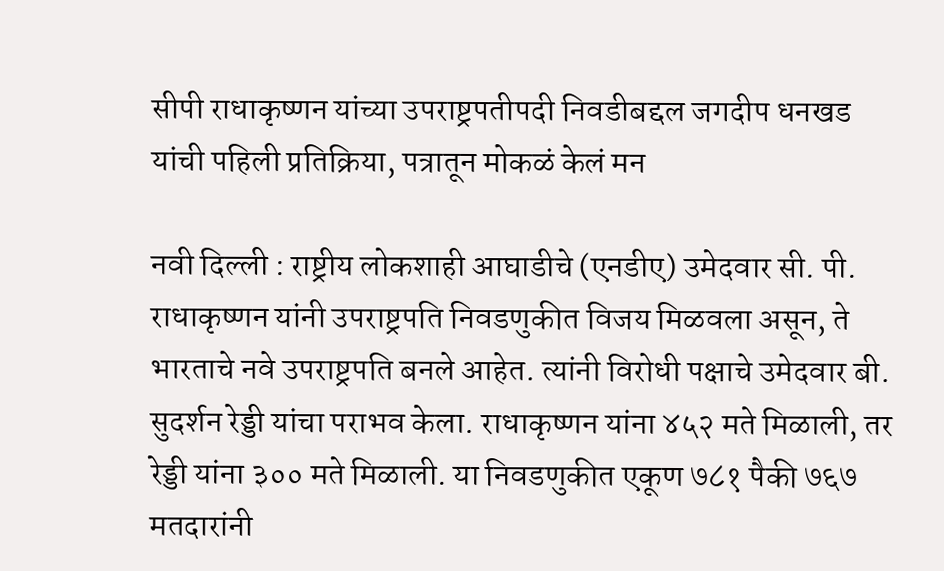सीपी राधाकृष्णन यांच्या उपराष्ट्रपतीपदी निवडीबद्दल जगदीप धनखड यांची पहिली प्रतिक्रिया, पत्रातून मोकळं केलं मन

नवी दिल्ली : राष्ट्रीय लोकशाही आघाडीचे (एनडीए) उमेदवार सी. पी. राधाकृष्णन यांनी उपराष्ट्रपति निवडणुकीत विजय मिळवला असून, ते भारताचे नवे उपराष्ट्रपति बनले आहेत. त्यांनी विरोधी पक्षाचे उमेदवार बी. सुदर्शन रेड्डी यांचा पराभव केला. राधाकृष्णन यांना ४५२ मते मिळाली, तर रेड्डी यांना ३०० मते मिळाली. या निवडणुकीत एकूण ७८१ पैकी ७६७ मतदारांनी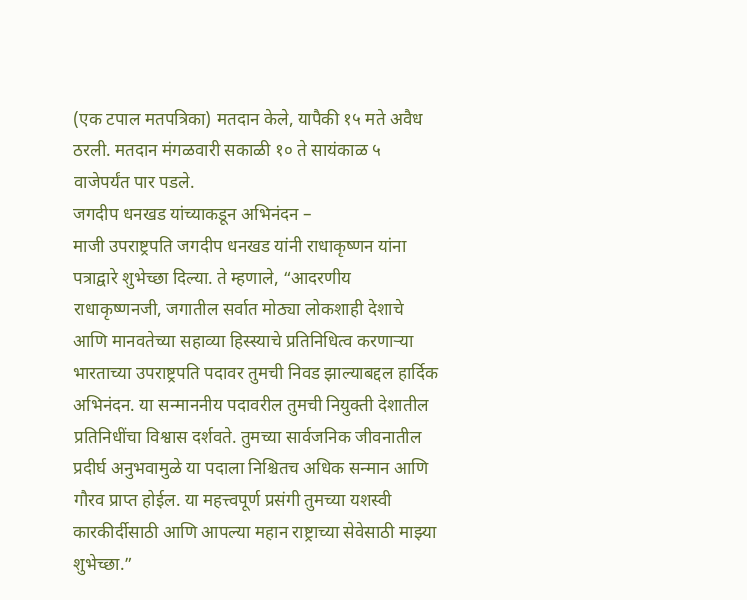(एक टपाल मतपत्रिका) मतदान केले, यापैकी १५ मते अवैध ठरली. मतदान मंगळवारी सकाळी १० ते सायंकाळ ५ वाजेपर्यंत पार पडले.
जगदीप धनखड यांच्याकडून अभिनंदन –
माजी उपराष्ट्रपति जगदीप धनखड यांनी राधाकृष्णन यांना पत्राद्वारे शुभेच्छा दिल्या. ते म्हणाले, “आदरणीय राधाकृष्णनजी, जगातील सर्वात मोठ्या लोकशाही देशाचे आणि मानवतेच्या सहाव्या हिस्स्याचे प्रतिनिधित्व करणाऱ्या भारताच्या उपराष्ट्रपति पदावर तुमची निवड झाल्याबद्दल हार्दिक अभिनंदन. या सन्माननीय पदावरील तुमची नियुक्ती देशातील प्रतिनिधींचा विश्वास दर्शवते. तुमच्या सार्वजनिक जीवनातील प्रदीर्घ अनुभवामुळे या पदाला निश्चितच अधिक सन्मान आणि गौरव प्राप्त होईल. या महत्त्वपूर्ण प्रसंगी तुमच्या यशस्वी कारकीर्दीसाठी आणि आपल्या महान राष्ट्राच्या सेवेसाठी माझ्या शुभेच्छा.”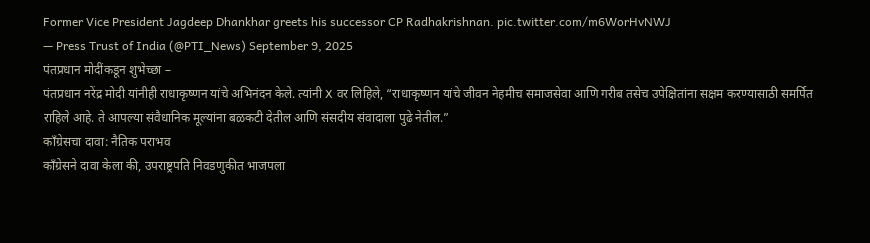Former Vice President Jagdeep Dhankhar greets his successor CP Radhakrishnan. pic.twitter.com/m6WorHvNWJ
— Press Trust of India (@PTI_News) September 9, 2025
पंतप्रधान मोदींकडून शुभेच्छा –
पंतप्रधान नरेंद्र मोदी यांनीही राधाकृष्णन यांचे अभिनंदन केले. त्यांनी X वर लिहिले, “राधाकृष्णन यांचे जीवन नेहमीच समाजसेवा आणि गरीब तसेच उपेक्षितांना सक्षम करण्यासाठी समर्पित राहिले आहे. ते आपल्या संवैधानिक मूल्यांना बळकटी देतील आणि संसदीय संवादाला पुढे नेतील.”
काँग्रेसचा दावा: नैतिक पराभव
काँग्रेसने दावा केला की, उपराष्ट्रपति निवडणुकीत भाजपला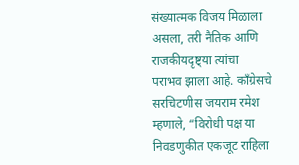संख्यात्मक विजय मिळाला असला, तरी नैतिक आणि राजकीयदृष्ट्या त्यांचा पराभव झाला आहे. काँग्रेसचे सरचिटणीस जयराम रमेश म्हणाले, “विरोधी पक्ष या निवडणुकीत एकजूट राहिला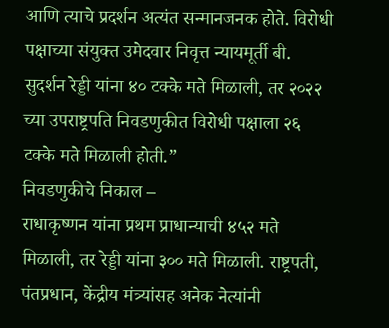आणि त्याचे प्रदर्शन अत्यंत सन्मानजनक होते. विरोधी पक्षाच्या संयुक्त उमेदवार निवृत्त न्यायमूर्ती बी. सुदर्शन रेड्डी यांना ४० टक्के मते मिळाली, तर २०२२ च्या उपराष्ट्रपति निवडणुकीत विरोधी पक्षाला २६ टक्के मते मिळाली होती.”
निवडणुकीचे निकाल –
राधाकृष्णन यांना प्रथम प्राधान्याची ४५२ मते मिळाली, तर रेड्डी यांना ३०० मते मिळाली. राष्ट्रपती, पंतप्रधान, केंद्रीय मंत्र्यांसह अनेक नेत्यांनी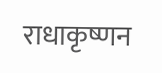राधाकृष्णन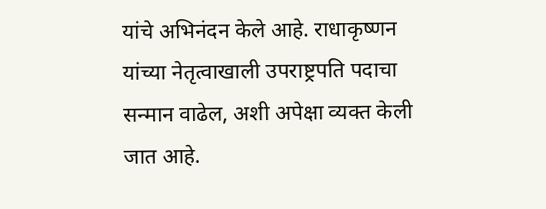यांचे अभिनंदन केले आहे. राधाकृष्णन यांच्या नेतृत्वाखाली उपराष्ट्रपति पदाचा सन्मान वाढेल, अशी अपेक्षा व्यक्त केली जात आहे.